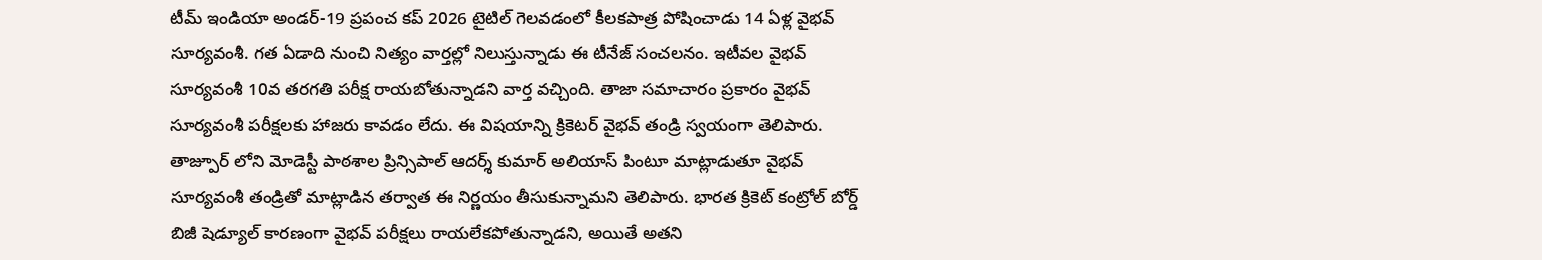టీమ్ ఇండియా అండర్-19 ప్రపంచ కప్ 2026 టైటిల్ గెలవడంలో కీలకపాత్ర పోషించాడు 14 ఏళ్ల వైభవ్ సూర్యవంశీ. గత ఏడాది నుంచి నిత్యం వార్తల్లో నిలుస్తున్నాడు ఈ టీనేజ్ సంచలనం. ఇటీవల వైభవ్ సూర్యవంశీ 10వ తరగతి పరీక్ష రాయబోతున్నాడని వార్త వచ్చింది. తాజా సమాచారం ప్రకారం వైభవ్ సూర్యవంశీ పరీక్షలకు హాజరు కావడం లేదు. ఈ విషయాన్ని క్రికెటర్ వైభవ్ తండ్రి స్వయంగా తెలిపారు. తాజ్పూర్ లోని మోడెస్టీ పాఠశాల ప్రిన్సిపాల్ ఆదర్శ్ కుమార్ అలియాస్ పింటూ మాట్లాడుతూ వైభవ్ సూర్యవంశీ తండ్రితో మాట్లాడిన తర్వాత ఈ నిర్ణయం తీసుకున్నామని తెలిపారు. భారత క్రికెట్ కంట్రోల్ బోర్డ్ బిజీ షెడ్యూల్ కారణంగా వైభవ్ పరీక్షలు రాయలేకపోతున్నాడని, అయితే అతని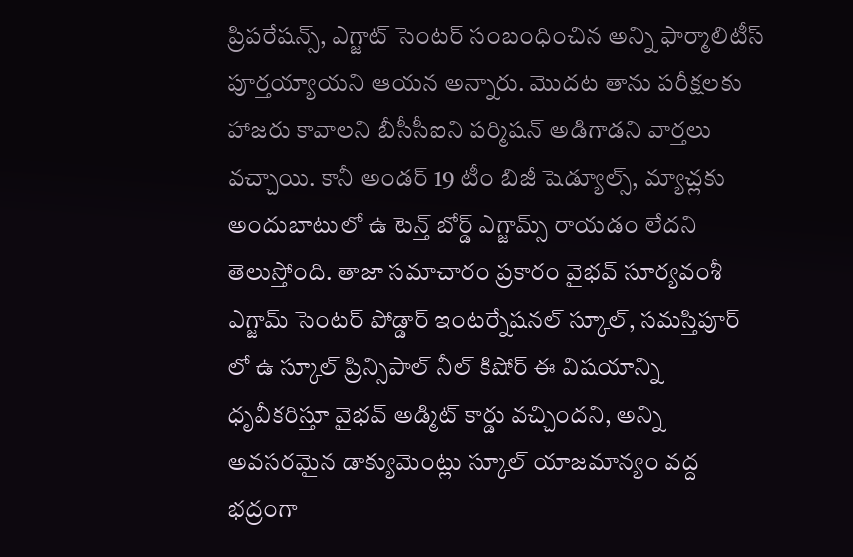ప్రిపరేషన్స్, ఎగ్జాట్ సెంటర్ సంబంధించిన అన్ని ఫార్మాలిటీస్ పూర్తయ్యాయని ఆయన అన్నారు. మొదట తాను పరీక్షలకు హాజరు కావాలని బీసీసీఐని పర్మిషన్ అడిగాడని వార్తలు వచ్చాయి. కానీ అండర్ 19 టీం బిజీ షెడ్యూల్స్, మ్యాచ్లకు అందుబాటులో ఉ టెన్త్ బోర్డ్ ఎగ్జామ్స్ రాయడం లేదని తెలుస్తోంది. తాజా సమాచారం ప్రకారం వైభవ్ సూర్యవంశీ ఎగ్జామ్ సెంటర్ పోడ్డార్ ఇంటర్నేషనల్ స్కూల్, సమస్తిపూర్ లో ఉ స్కూల్ ప్రిన్సిపాల్ నీల్ కిషోర్ ఈ విషయాన్ని ధృవీకరిస్తూ వైభవ్ అడ్మిట్ కార్డు వచ్చిందని, అన్ని అవసరమైన డాక్యుమెంట్లు స్కూల్ యాజమాన్యం వద్ద భద్రంగా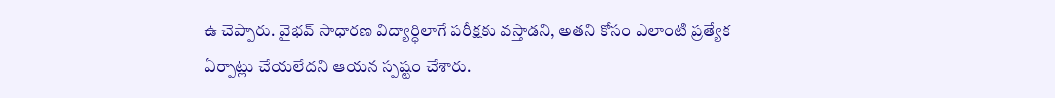ఉ చెప్పారు. వైభవ్ సాధారణ విద్యార్ధిలాగే పరీక్షకు వస్తాడని, అతని కోసం ఎలాంటి ప్రత్యేక ఏర్పాట్లు చేయలేదని ఆయన స్పష్టం చేశారు.